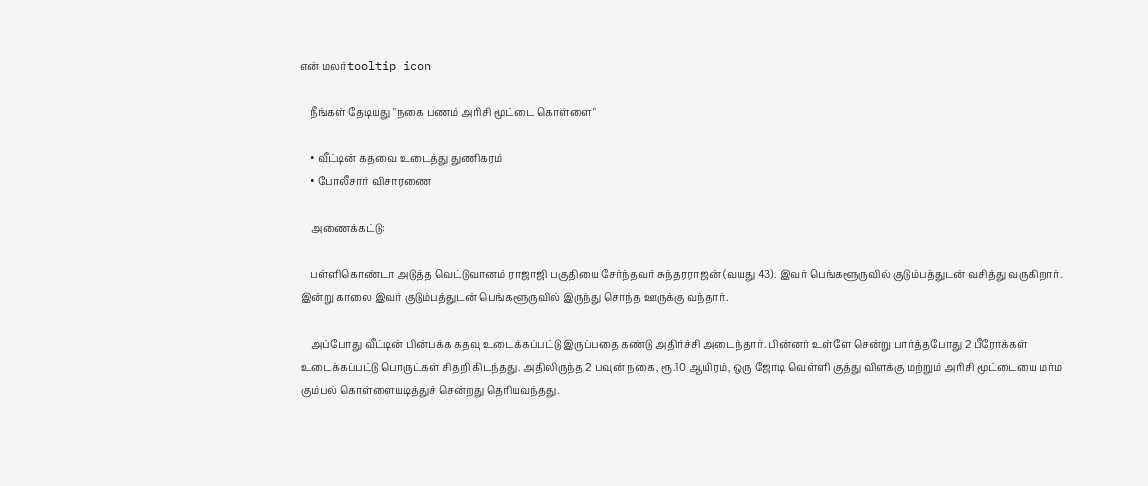என் மலர்tooltip icon

    நீங்கள் தேடியது "நகை பணம் அரிசி மூட்டை கொள்ளை"

    • வீட்டின் கதவை உடைத்து துணிகரம்
    • போலீசார் விசாரணை

    அணைக்கட்டு:

    பள்ளிகொண்டா அடுத்த வெட்டுவானம் ராஜாஜி பகுதியை சேர்ந்தவர் சுந்தரராஜன் (வயது 43). இவர் பெங்களூருவில் குடும்பத்துடன் வசித்து வருகிறார். இன்று காலை இவர் குடும்பத்துடன் பெங்களூருவில் இருந்து சொந்த ஊருக்கு வந்தார்.

    அப்போது வீட்டின் பின்பக்க கதவு உடைக்கப்பட்டு இருப்பதை கண்டு அதிர்ச்சி அடைந்தார். பின்னர் உள்ளே சென்று பார்த்தபோது 2 பீரோக்கள் உடைக்கப்பட்டு பொருட்கள் சிதறி கிடந்தது. அதிலிருந்த 2 பவுன் நகை, ரூ.10 ஆயிரம், ஒரு ஜோடி வெள்ளி குத்து விளக்கு மற்றும் அரிசி மூட்டையை மர்ம கும்பல் கொள்ளையடித்துச் சென்றது தெரியவந்தது.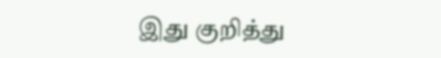இது குறித்து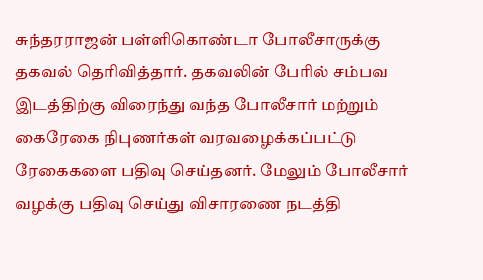சுந்தரராஜன் பள்ளிகொண்டா போலீசாருக்கு தகவல் தெரிவித்தார். தகவலின் பேரில் சம்பவ இடத்திற்கு விரைந்து வந்த போலீசார் மற்றும் கைரேகை நிபுணர்கள் வரவழைக்கப்பட்டு ரேகைகளை பதிவு செய்தனர். மேலும் போலீசார் வழக்கு பதிவு செய்து விசாரணை நடத்தி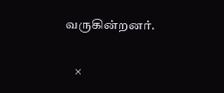வருகின்றனர்.

    ×